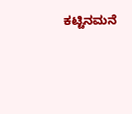ಕಟ್ಟಿನಮನೆ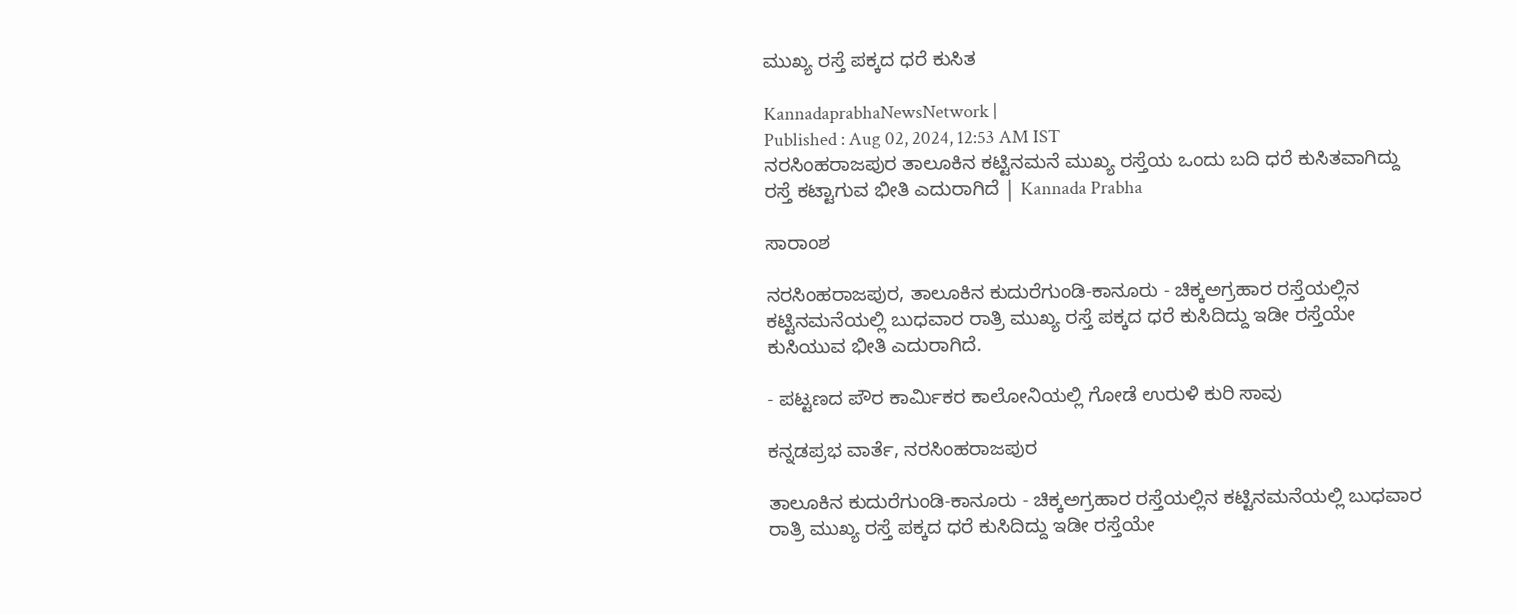ಮುಖ್ಯ ರಸ್ತೆ ಪಕ್ಕದ ಧರೆ ಕುಸಿತ

KannadaprabhaNewsNetwork |
Published : Aug 02, 2024, 12:53 AM IST
ನರಸಿಂಹರಾಜಪುರ ತಾಲೂಕಿನ ಕಟ್ಟಿನಮನೆ ಮುಖ್ಯ ರಸ್ತೆಯ ಒಂದು ಬದಿ ಧರೆ ಕುಸಿತವಾಗಿದ್ದು ರಸ್ತೆ ಕಟ್ಟಾಗುವ ಭೀತಿ ಎದುರಾಗಿದೆ | Kannada Prabha

ಸಾರಾಂಶ

ನರಸಿಂಹರಾಜಪುರ, ತಾಲೂಕಿನ ಕುದುರೆಗುಂಡಿ-ಕಾನೂರು - ಚಿಕ್ಕಅಗ್ರಹಾರ ರಸ್ತೆಯಲ್ಲಿನ ಕಟ್ಟಿನಮನೆಯಲ್ಲಿ ಬುಧವಾರ ರಾತ್ರಿ ಮುಖ್ಯ ರಸ್ತೆ ಪಕ್ಕದ ಧರೆ ಕುಸಿದಿದ್ದು ಇಡೀ ರಸ್ತೆಯೇ ಕುಸಿಯುವ ಭೀತಿ ಎದುರಾಗಿದೆ.

- ಪಟ್ಟಣದ ಪೌರ ಕಾರ್ಮಿಕರ ಕಾಲೋನಿಯಲ್ಲಿ ಗೋಡೆ ಉರುಳಿ ಕುರಿ ಸಾವು

ಕನ್ನಡಪ್ರಭ ವಾರ್ತೆ, ನರಸಿಂಹರಾಜಪುರ

ತಾಲೂಕಿನ ಕುದುರೆಗುಂಡಿ-ಕಾನೂರು - ಚಿಕ್ಕಅಗ್ರಹಾರ ರಸ್ತೆಯಲ್ಲಿನ ಕಟ್ಟಿನಮನೆಯಲ್ಲಿ ಬುಧವಾರ ರಾತ್ರಿ ಮುಖ್ಯ ರಸ್ತೆ ಪಕ್ಕದ ಧರೆ ಕುಸಿದಿದ್ದು ಇಡೀ ರಸ್ತೆಯೇ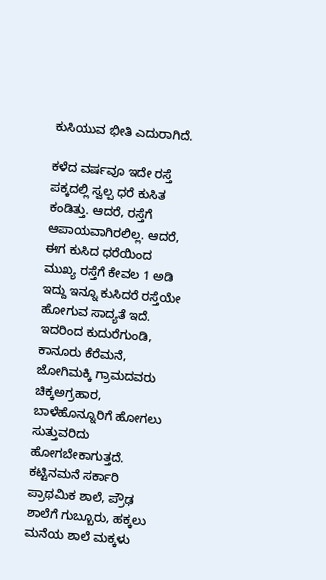ಕುಸಿಯುವ ಭೀತಿ ಎದುರಾಗಿದೆ.

ಕಳೆದ ವರ್ಷವೂ ಇದೇ ರಸ್ತೆ ಪಕ್ಕದಲ್ಲಿ ಸ್ವಲ್ಪ ಧರೆ ಕುಸಿತ ಕಂಡಿತ್ತು. ಆದರೆ, ರಸ್ತೆಗೆ ಆಪಾಯವಾಗಿರಲಿಲ್ಲ. ಆದರೆ, ಈಗ ಕುಸಿದ ಧರೆಯಿಂದ ಮುಖ್ಯ ರಸ್ತೆಗೆ ಕೇವಲ 1 ಅಡಿ ಇದ್ದು ಇನ್ನೂ ಕುಸಿದರೆ ರಸ್ತೆಯೇ ಹೋಗುವ ಸಾದ್ಯತೆ ಇದೆ. ಇದರಿಂದ ಕುದುರೆಗುಂಡಿ, ಕಾನೂರು ಕೆರೆಮನೆ, ಜೋಗಿಮಕ್ಕಿ ಗ್ರಾಮದವರು ಚಿಕ್ಕಅಗ್ರಹಾರ, ಬಾಳೆಹೊನ್ನೂರಿಗೆ ಹೋಗಲು ಸುತ್ತುವರಿದು ಹೋಗಬೇಕಾಗುತ್ತದೆ. ಕಟ್ಟಿನಮನೆ ಸರ್ಕಾರಿ ಪ್ರಾಥಮಿಕ ಶಾಲೆ, ಪ್ರೌಢ ಶಾಲೆಗೆ ಗುಬ್ಬೂರು, ಹಕ್ಕಲು ಮನೆಯ ಶಾಲೆ ಮಕ್ಕಳು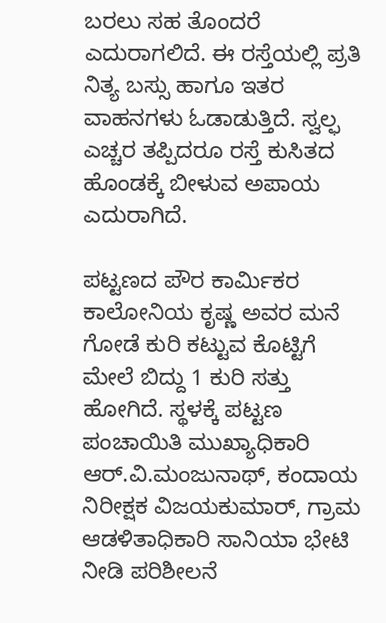ಬರಲು ಸಹ ತೊಂದರೆ ಎದುರಾಗಲಿದೆ. ಈ ರಸ್ತೆಯಲ್ಲಿ ಪ್ರತಿ ನಿತ್ಯ ಬಸ್ಸು ಹಾಗೂ ಇತರ ವಾಹನಗಳು ಓಡಾಡುತ್ತಿದೆ. ಸ್ವಲ್ಫ ಎಚ್ಚರ ತಪ್ಪಿದರೂ ರಸ್ತೆ ಕುಸಿತದ ಹೊಂಡಕ್ಕೆ ಬೀಳುವ ಅಪಾಯ ಎದುರಾಗಿದೆ.

ಪಟ್ಟಣದ ಪೌರ ಕಾರ್ಮಿಕರ ಕಾಲೋನಿಯ ಕೃಷ್ಣ ಅವರ ಮನೆ ಗೋಡೆ ಕುರಿ ಕಟ್ಟುವ ಕೊಟ್ಟಿಗೆ ಮೇಲೆ ಬಿದ್ದು 1 ಕುರಿ ಸತ್ತು ಹೋಗಿದೆ. ಸ್ಥಳಕ್ಕೆ ಪಟ್ಟಣ ಪಂಚಾಯಿತಿ ಮುಖ್ಯಾಧಿಕಾರಿ ಆರ್.ವಿ.ಮಂಜುನಾಥ್‌, ಕಂದಾಯ ನಿರೀಕ್ಷಕ ವಿಜಯಕುಮಾರ್‌, ಗ್ರಾಮ ಆಡಳಿತಾಧಿಕಾರಿ ಸಾನಿಯಾ ಭೇಟಿ ನೀಡಿ ಪರಿಶೀಲನೆ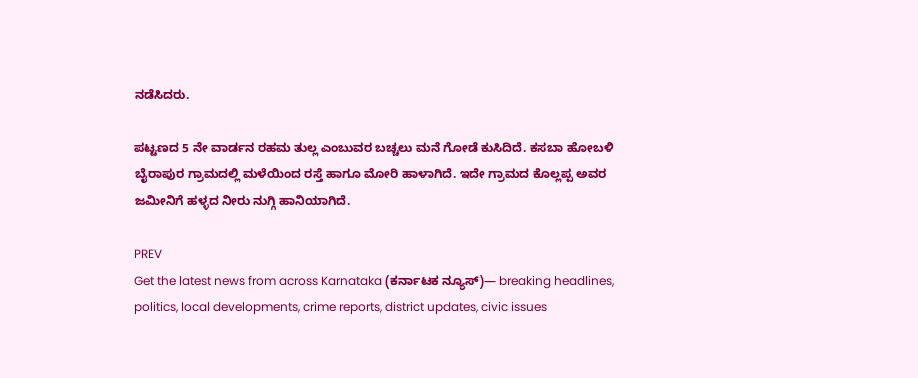ನಡೆಸಿದರು.

ಪಟ್ಟಣದ 5 ನೇ ವಾರ್ಡನ ರಹಮ ತುಲ್ಲ ಎಂಬುವರ ಬಚ್ಚಲು ಮನೆ ಗೋಡೆ ಕುಸಿದಿದೆ. ಕಸಬಾ ಹೋಬಳಿ ಬೈರಾಪುರ ಗ್ರಾಮದಲ್ಲಿ ಮಳೆಯಿಂದ ರಸ್ತೆ ಹಾಗೂ ಮೋರಿ ಹಾಳಾಗಿದೆ. ಇದೇ ಗ್ರಾಮದ ಕೊಲ್ಲಪ್ಪ ಅವರ ಜಮೀನಿಗೆ ಹಳ್ಳದ ನೀರು ನುಗ್ಗಿ ಹಾನಿಯಾಗಿದೆ.

PREV
Get the latest news from across Karnataka (ಕರ್ನಾಟಕ ನ್ಯೂಸ್)— breaking headlines, politics, local developments, crime reports, district updates, civic issues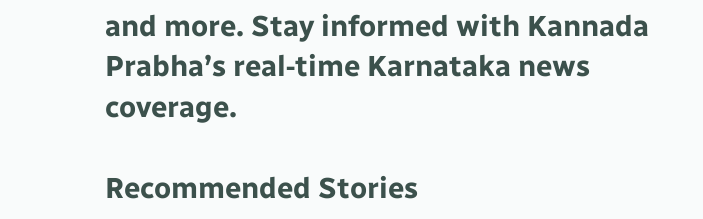and more. Stay informed with Kannada Prabha’s real‑time Karnataka news coverage.

Recommended Stories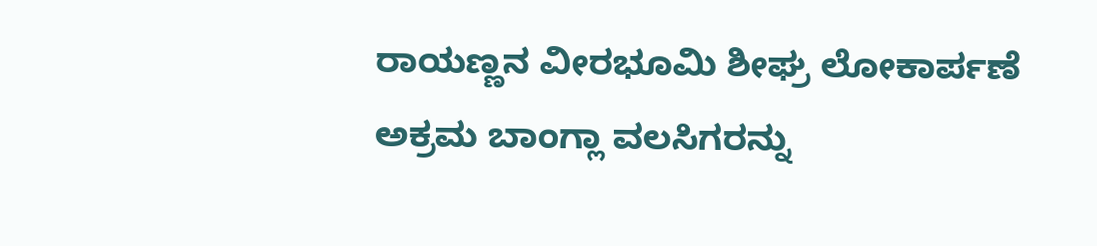ರಾಯಣ್ಣನ ವೀರಭೂಮಿ ಶೀಘ್ರ ಲೋಕಾರ್ಪಣೆ
ಅಕ್ರಮ ಬಾಂಗ್ಲಾ ವಲಸಿಗರನ್ನು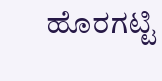ಹೊರಗಟ್ಟಿ